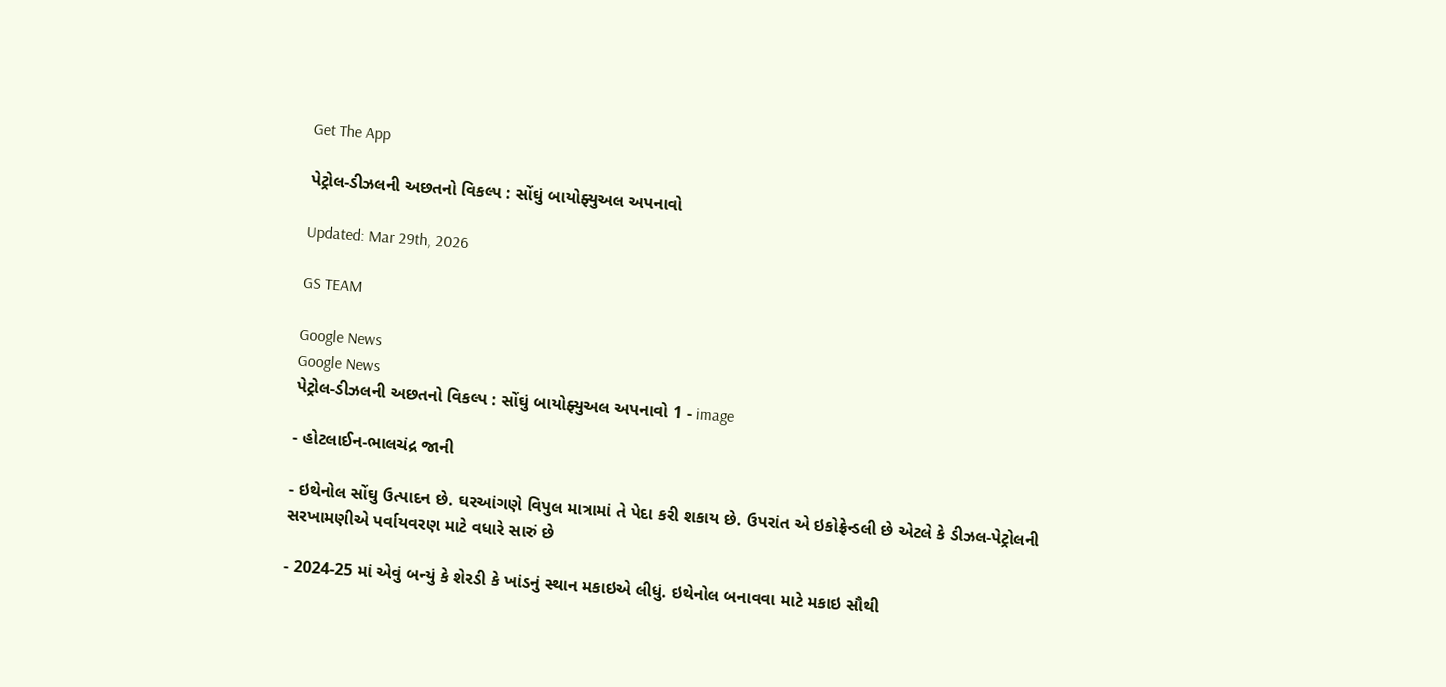Get The App

પેટ્રોલ-ડીઝલની અછતનો વિકલ્પ : સોંઘું બાયોફ્યુઅલ અપનાવો

Updated: Mar 29th, 2026

GS TEAM

Google News
Google News
પેટ્રોલ-ડીઝલની અછતનો વિકલ્પ : સોંઘું બાયોફ્યુઅલ અપનાવો 1 - image

- હોટલાઈન-ભાલચંદ્ર જાની

- ઇથેનોલ સોંઘુ ઉત્પાદન છે. ઘરઆંગણે વિપુલ માત્રામાં તે પેદા કરી શકાય છે. ઉપરાંત એ ઇકોફ્રેન્ડલી છે એટલે કે ડીઝલ-પેટ્રોલની સરખામણીએ પર્વાયવરણ માટે વધારે સારું છે

- 2024-25 માં એવું બન્યું કે શેરડી કે ખાંડનું સ્થાન મકાઇએ લીધું. ઇથેનોલ બનાવવા માટે મકાઇ સૌથી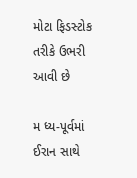મોટા ફિડસ્ટોક તરીકે ઉભરી આવી છે

મ ધ્ય-પૂર્વમાં ઈરાન સાથે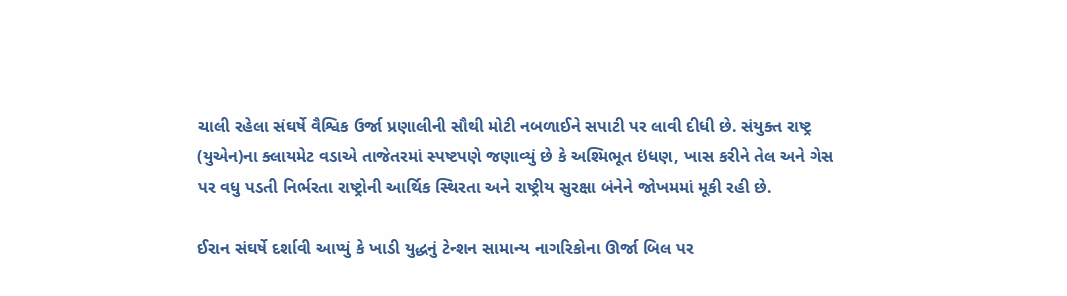ચાલી રહેલા સંઘર્ષે વૈશ્વિક ઉર્જા પ્રણાલીની સૌથી મોટી નબળાઈને સપાટી પર લાવી દીધી છે. સંયુક્ત રાષ્ટ્ર (યુએન)ના ક્લાયમેટ વડાએ તાજેતરમાં સ્પષ્ટપણે જણાવ્યું છે કે અશ્મિભૂત ઇંધણ, ખાસ કરીને તેલ અને ગેસ પર વધુ પડતી નિર્ભરતા રાષ્ટ્રોની આર્થિક સ્થિરતા અને રાષ્ટ્રીય સુરક્ષા બંનેને જોખમમાં મૂકી રહી છે.

ઈરાન સંઘર્ષે દર્શાવી આપ્યું કે ખાડી યુદ્ધનું ટેન્શન સામાન્ય નાગરિકોના ઊર્જા બિલ પર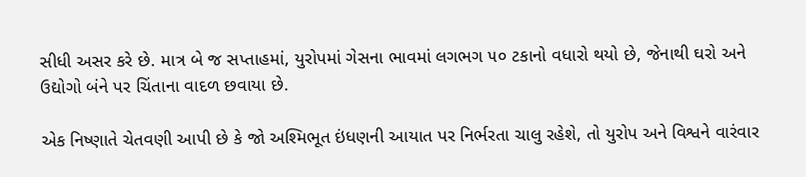સીધી અસર કરે છે. માત્ર બે જ સપ્તાહમાં, યુરોપમાં ગેસના ભાવમાં લગભગ ૫૦ ટકાનો વધારો થયો છે, જેનાથી ઘરો અને ઉદ્યોગો બંને પર ચિંતાના વાદળ છવાયા છે.

એક નિષ્ણાતે ચેતવણી આપી છે કે જો અશ્મિભૂત ઇંધણની આયાત પર નિર્ભરતા ચાલુ રહેશે, તો યુરોપ અને વિશ્વને વારંવાર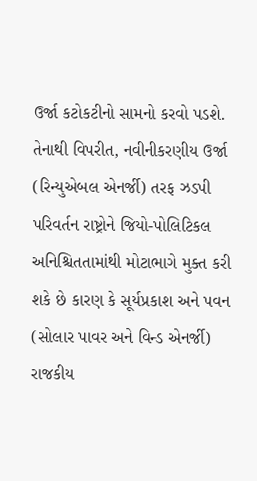ઉર્જા કટોકટીનો સામનો કરવો પડશે. તેનાથી વિપરીત, નવીનીકરણીય ઉર્જા (રિન્યુએબલ એનર્જી) તરફ ઝડપી પરિવર્તન રાષ્ટ્રોને જિયો-પોલિટિકલ અનિશ્ચિતતામાંથી મોટાભાગે મુક્ત કરી શકે છે કારણ કે સૂર્યપ્રકાશ અને પવન (સોલાર પાવર અને વિન્ડ એનર્જી) રાજકીય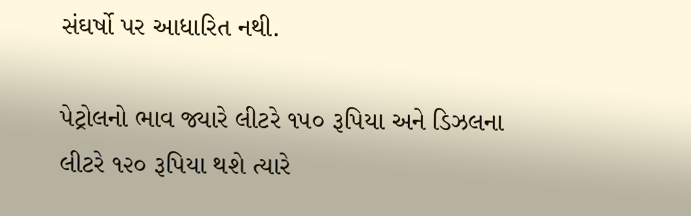સંઘર્ષો પર આધારિત નથી.

પેટ્રોલનો ભાવ જ્યારે લીટરે ૧૫૦ રૂપિયા અને ડિઝલના લીટરે ૧૨૦ રૂપિયા થશે ત્યારે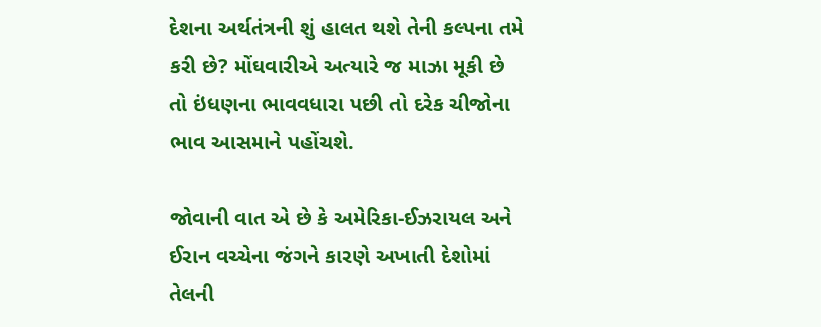દેશના અર્થતંત્રની શું હાલત થશે તેની કલ્પના તમે કરી છે? મોંઘવારીએ અત્યારે જ માઝા મૂકી છે તો ઇંધણના ભાવવધારા પછી તો દરેક ચીજોના ભાવ આસમાને પહોંચશે.

જોવાની વાત એ છે કે અમેરિકા-ઈઝરાયલ અને ઈરાન વચ્ચેના જંગને કારણે અખાતી દેશોમાં તેલની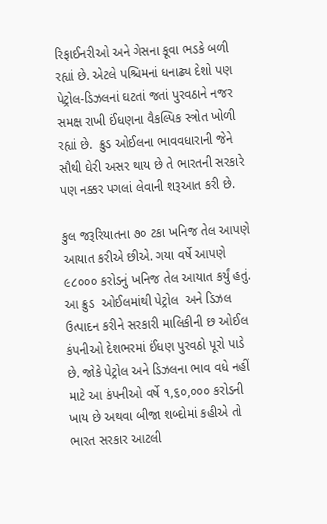રિફાઈનરીઓ અને ગેસના કૂવા ભડકે બળી રહ્યાં છે. એટલે પશ્ચિમનાં ધનાઢ્ય દેશો પણ પેટ્રોલ-ડિઝલનાં ઘટતાં જતાં પુરવઠાને નજર સમક્ષ રાખી ઈંધણના વૈકલ્પિક સ્ત્રોત ખોળી રહ્યાં છે.  ક્રુડ ઓઈલના ભાવવધારાની જેને સૌથી ઘેરી અસર થાય છે તે ભારતની સરકારે   પણ નક્કર પગલાં લેવાની શરૂઆત કરી છે.

કુલ જરૂરિયાતના ૭૦ ટકા ખનિજ તેલ આપણે આયાત કરીએ છીએ. ગયા વર્ષે આપણે ૯૮૦૦૦ કરોડનું ખનિજ તેલ આયાત કર્યું હતું. આ ક્રુડ  ઓઈલમાંથી પેટ્રોલ  અને ડિઝલ ઉત્પાદન કરીને સરકારી માલિકીની છ ઓઈલ કંપનીઓ દેશભરમાં ઈંધણ પુરવઠો પૂરો પાડે છે. જોકે પેટ્રોલ અને ડિઝલના ભાવ વધે નહીં માટે આ કંપનીઓ વર્ષે ૧,૬૦,૦૦૦ કરોડની ખાય છે અથવા બીજા શબ્દોમાં કહીએ તો ભારત સરકાર આટલી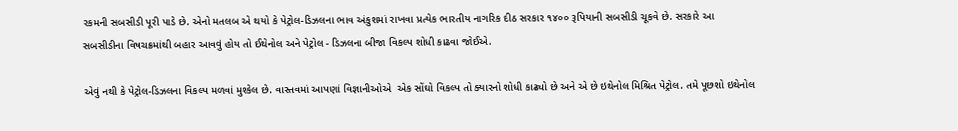રકમની સબસીડી પૂરી પાડે છે. એનો મતલબ એ થયો કે પેટ્રોલ-ડિઝલના ભાવ અંકુશમાં રાખવા પ્રત્યેક ભારતીય નાગરિક દીઠ સરકાર ૧૪૦૦ રૂપિયાની સબસીડી ચૂકવે છે. સરકારે આ સબસીડીના વિષચક્રમાંથી બહાર આવવું હોય તો ઈથેનોલ અને પેટ્રોલ - ડિઝલના બીજા વિકલ્પ શોધી કાઢવા જોઈએ.

એવું નથી કે પેટ્રોલ-ડિઝલના વિકલ્પ મળવાં મુશ્કેલ છે. વાસ્તવમાં આપણાં વિજ્ઞાનીઓએ  એક સોંઘો વિકલ્પ તો ક્યારનો શોધી કાઢ્યો છે અને એ છે ઇથેનોલ મિશ્રિત પેટ્રોલ. તમે પૂછશો ઇથેનોલ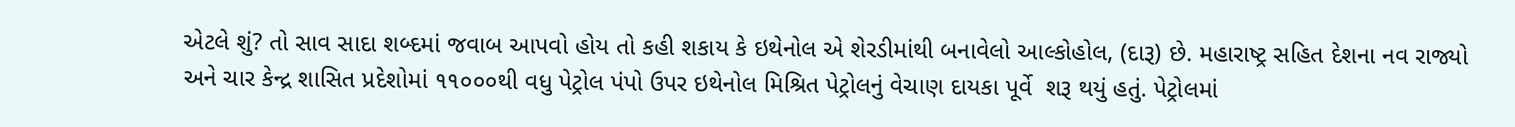એટલે શું? તો સાવ સાદા શબ્દમાં જવાબ આપવો હોય તો કહી શકાય કે ઇથેનોલ એ શેરડીમાંથી બનાવેલો આલ્કોહોલ, (દારૂ) છે. મહારાષ્ટ્ર સહિત દેશના નવ રાજ્યો અને ચાર કેન્દ્ર શાસિત પ્રદેશોમાં ૧૧૦૦૦થી વધુ પેટ્રોલ પંપો ઉપર ઇથેનોલ મિશ્રિત પેટ્રોલનું વેચાણ દાયકા પૂર્વે  શરૂ થયું હતું. પેટ્રોલમાં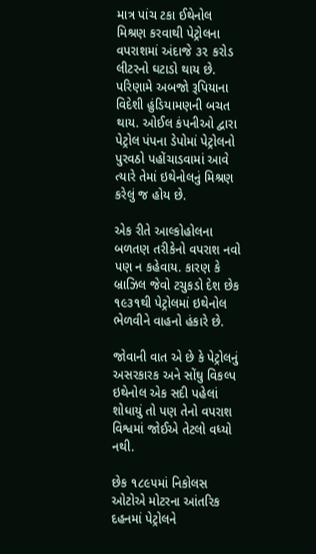માત્ર પાંચ ટકા ઈથેનોલ મિશ્રણ કરવાથી પેટ્રોલના વપરાશમાં અંદાજે ૩૨ કરોડ લીટરનો ઘટાડો થાય છે. પરિણામે અબજો રૂપિયાના વિદેશી હુંડિયામણની બચત થાય. ઓઈલ કંપનીઓ દ્વારા પેટ્રોલ પંપના ડેપોમાં પેટ્રોલનો પુરવઠો પહોંચાડવામાં આવે ત્યારે તેમાં ઇથેનોલનું મિશ્રણ કરેલું જ હોય છે.

એક રીતે આલ્કોહોલના બળતણ તરીકેનો વપરાશ નવો પણ ન કહેવાય. કારણ કે બ્રાઝિલ જેવો ટચુકડો દેશ છેક ૧૯૩૧થી પેટ્રોલમાં ઇથેનોલ ભેળવીને વાહનો હંકારે છે.

જોવાની વાત એ છે કે પેટ્રોલનું અસરકારક અને સોંઘુ વિકલ્પ ઇથેનોલ એક સદી પહેલાં શોધાયું તો પણ તેનો વપરાશ વિશ્વમાં જોઈએ તેટલો વધ્યો નથી.

છેક ૧૮૯૫માં નિકોલસ ઓટોએ મોટરના આંતરિક દહનમાં પેટ્રોલને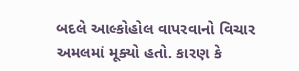બદલે આલ્કોહોલ વાપરવાનો વિચાર અમલમાં મૂક્યો હતો. કારણ કે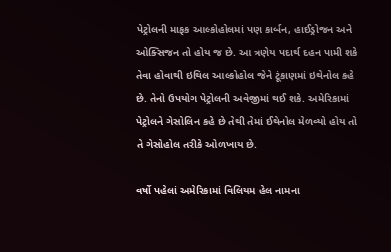પેટ્રોલની માફક આલ્કોહોલમાં પણ કાર્બન, હાઈડ્રોજન અને ઓક્સિજન તો હોય જ છે. આ ત્રણેય પદાર્થ દહન પામી શકે તેવા હોવાથી ઇથિલ આલ્કોહોલ જેને ટૂંકાણમાં ઇથેનોલ કહે છે. તેનો ઉપયોગ પેટ્રોલની અવેજીમાં થઈ શકે. અમેરિકામાં પેટ્રોલને ગેસોલિન કહે છે તેથી તેમાં ઈથેનોલ મેળવ્યો હોય તો તે ગેસોહોલ તરીકે ઓળખાય છે.

વર્ષો પહેલાં અમેરિકામાં વિલિયમ હેલ નામના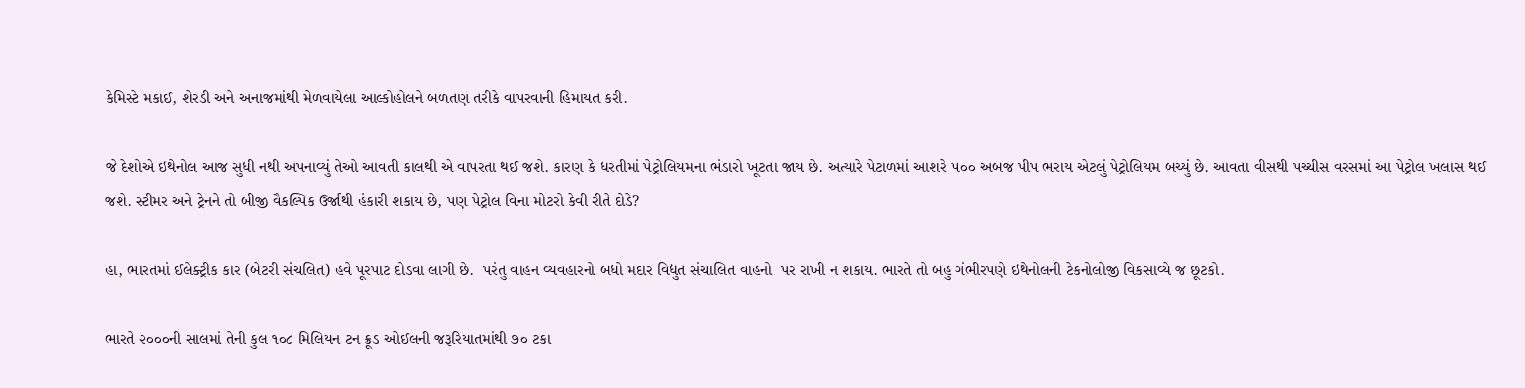કેમિસ્ટે મકાઈ, શેરડી અને અનાજમાંથી મેળવાયેલા આલ્કોહોલને બળતણ તરીકે વાપરવાની હિમાયત કરી.

જે દેશોએ ઇથેનોલ આજ સુધી નથી અપનાવ્યું તેઓ આવતી કાલથી એ વાપરતા થઈ જશે. કારણ કે ધરતીમાં પેટ્રોલિયમના ભંડારો ખૂટતા જાય છે. અત્યારે પેટાળમાં આશરે ૫૦૦ અબજ પીપ ભરાય એટલું પેટ્રોલિયમ બચ્યું છે. આવતા વીસથી પચ્ચીસ વરસમાં આ પેટ્રોલ ખલાસ થઈ જશે. સ્ટીમર અને ટ્રેનને તો બીજી વૈકલ્પિક ઉર્જાથી હંકારી શકાય છે, પણ પેટ્રોલ વિના મોટરો કેવી રીતે દોડે?

હા, ભારતમાં ઈલેક્ટ્રીક કાર (બેટરી સંચલિત) હવે પૂરપાટ દોડવા લાગી છે.  પરંતુ વાહન વ્યવહારનો બધો મદાર વિદ્યુત સંચાલિત વાહનો  પર રાખી ન શકાય. ભારતે તો બહુ ગંભીરપણે ઇથેનોલની ટેકનોલોજી વિકસાવ્યે જ છૂટકો.

ભારતે ૨૦૦૦ની સાલમાં તેની કુલ ૧૦૮ મિલિયન ટન ક્રૂડ ઓઈલની જરૂરિયાતમાંથી ૭૦ ટકા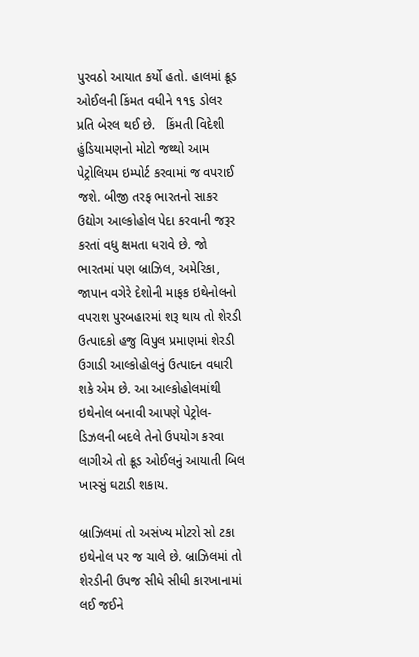પુરવઠો આયાત કર્યો હતો. હાલમાં ક્રૂડ ઓઈલની કિંમત વધીને ૧૧૬ ડોલર પ્રતિ બેરલ થઈ છે.   કિંમતી વિદેશી હુંડિયામણનો મોટો જથ્થો આમ પેટ્રોલિયમ ઇમ્પોર્ટ કરવામાં જ વપરાઈ જશે. બીજી તરફ ભારતનો સાકર ઉદ્યોગ આલ્કોહોલ પેદા કરવાની જરૂર કરતાં વધુ ક્ષમતા ધરાવે છે. જો ભારતમાં પણ બ્રાઝિલ, અમેરિકા, જાપાન વગેરે દેશોની માફક ઇથેનોલનો વપરાશ પુરબહારમાં શરૂ થાય તો શેરડી ઉત્પાદકો હજુ વિપુલ પ્રમાણમાં શેરડી ઉગાડી આલ્કોહોલનું ઉત્પાદન વધારી શકે એમ છે. આ આલ્કોહોલમાંથી ઇથેનોલ બનાવી આપણે પેટ્રોલ-ડિઝલની બદલે તેનો ઉપયોગ કરવા લાગીએ તો ક્રૂડ ઓઈલનું આયાતી બિલ ખાસ્સું ઘટાડી શકાય.

બ્રાઝિલમાં તો અસંખ્ય મોટરો સો ટકા ઇથેનોલ પર જ ચાલે છે. બ્રાઝિલમાં તો શેરડીની ઉપજ સીધે સીધી કારખાનામાં લઈ જઈને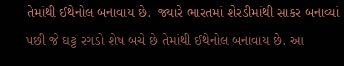તેમાંથી ઈથેનોલ બનાવાય છે.  જ્યારે ભારતમાં શેરડીમાંથી સાકર બનાવ્યાં પછી જે ઘટ્ટ રગડો શેષ બચે છે તેમાંથી ઈથેનોલ બનાવાય છે. આ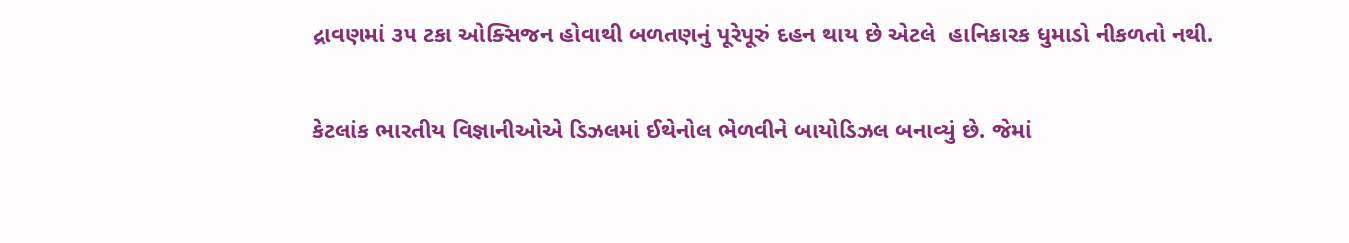દ્રાવણમાં ૩૫ ટકા ઓક્સિજન હોવાથી બળતણનું પૂરેપૂરું દહન થાય છે એટલે  હાનિકારક ધુમાડો નીકળતો નથી.

કેટલાંક ભારતીય વિજ્ઞાનીઓએ ડિઝલમાં ઈથેનોલ ભેળવીને બાયોડિઝલ બનાવ્યું છે. જેમાં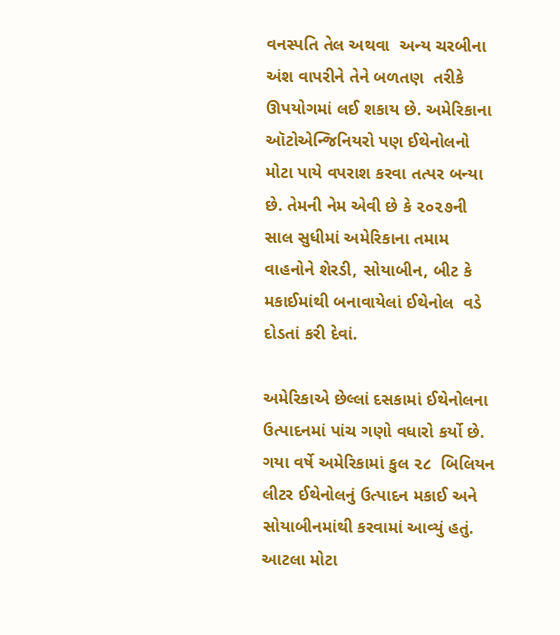વનસ્પતિ તેલ અથવા  અન્ય ચરબીના અંશ વાપરીને તેને બળતણ  તરીકે ઊપયોગમાં લઈ શકાય છે. અમેરિકાના ઑટોએન્જિનિયરો પણ ઈથેનોલનો મોટા પાયે વપરાશ કરવા તત્પર બન્યા છે. તેમની નેમ એવી છે કે ૨૦૨૭ની સાલ સુધીમાં અમેરિકાના તમામ વાહનોને શેરડી, સોયાબીન, બીટ કે મકાઈમાંથી બનાવાયેલાં ઈથેનોલ  વડે દોડતાં કરી દેવાં.

અમેરિકાએ છેલ્લાં દસકામાં ઈથેનોલના ઉત્પાદનમાં પાંચ ગણો વધારો કર્યો છે. ગયા વર્ષે અમેરિકામાં કુલ ૨૮  બિલિયન  લીટર ઈથેનોલનું ઉત્પાદન મકાઈ અને સોયાબીનમાંથી કરવામાં આવ્યું હતું. આટલા મોટા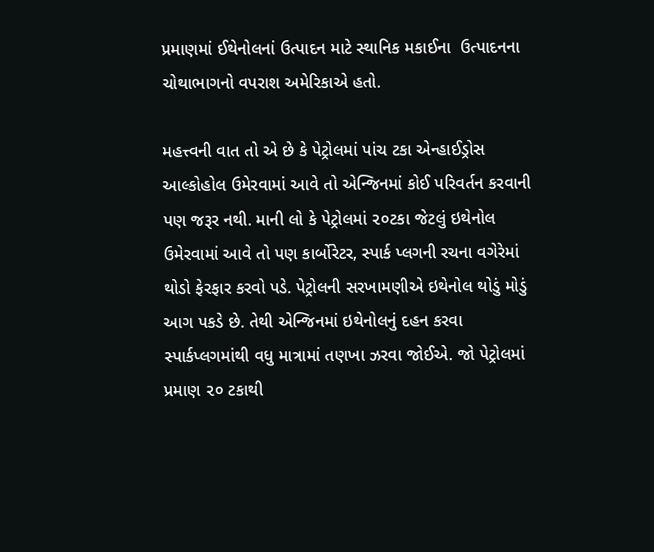પ્રમાણમાં ઈથેનોલનાં ઉત્પાદન માટે સ્થાનિક મકાઈના  ઉત્પાદનના ચોથાભાગનો વપરાશ અમેરિકાએ હતો.

મહત્ત્વની વાત તો એ છે કે પેટ્રોલમાં પાંચ ટકા એન્હાઈડ્રોસ આલ્કોહોલ ઉમેરવામાં આવે તો એન્જિનમાં કોઈ પરિવર્તન કરવાની પણ જરૂર નથી. માની લો કે પેટ્રોલમાં ૨૦ટકા જેટલું ઇથેનોલ ઉમેરવામાં આવે તો પણ કાર્બોરેટર, સ્પાર્ક પ્લગની રચના વગેરેમાં થોડો ફેરફાર કરવો પડે. પેટ્રોલની સરખામણીએ ઇથેનોલ થોડું મોડું આગ પકડે છે. તેથી એન્જિનમાં ઇથેનોલનું દહન કરવા સ્પાર્કપ્લગમાંથી વધુ માત્રામાં તણખા ઝરવા જોઈએ. જો પેટ્રોલમાં પ્રમાણ ૨૦ ટકાથી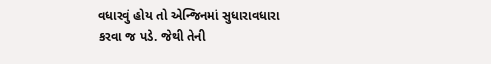વધારવું હોય તો એન્જિનમાં સુધારાવધારા કરવા જ પડે. જેથી તેની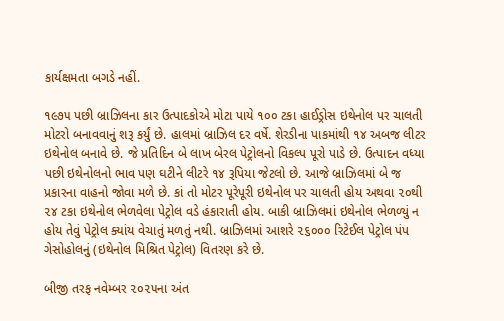કાર્યક્ષમતા બગડે નહીં.

૧૯૭૫ પછી બ્રાઝિલના કાર ઉત્પાદકોએ મોટા પાયે ૧૦૦ ટકા હાઈડ્રોસ ઇથેનોલ પર ચાલતી મોટરો બનાવવાનું શરૂ કર્યું છે. હાલમાં બ્રાઝિલ દર વર્ષે. શેરડીના પાકમાંથી ૧૪ અબજ લીટર ઇથેનોલ બનાવે છે. જે પ્રતિદિન બે લાખ બેરલ પેટ્રોલનો વિકલ્પ પૂરો પાડે છે. ઉત્પાદન વધ્યા પછી ઇથેનોલનો ભાવ પણ ઘટીને લીટરે ૧૪ રૂપિયા જેટલો છે. આજે બ્રાઝિલમાં બે જ પ્રકારના વાહનો જોવા મળે છે. કાં તો મોટર પૂરેપૂરી ઇથેનોલ પર ચાલતી હોય અથવા ૨૦થી ૨૪ ટકા ઇથેનોલ ભેળવેલા પેટ્રોલ વડે હંકારાતી હોય. બાકી બ્રાઝિલમાં ઇથેનોલ ભેળળ્યું ન હોય તેવું પેટ્રોલ ક્યાંય વેચાતું મળતું નથી. બ્રાઝિલમાં આશરે ૨૬૦૦૦ રિટેઈલ પેટ્રોલ પંપ ગેસોહોલનું (ઇથેનોલ મિશ્રિત પેટ્રોલ) વિતરણ કરે છે.

બીજી તરફ નવેમ્બર ૨૦૨૫ના અંત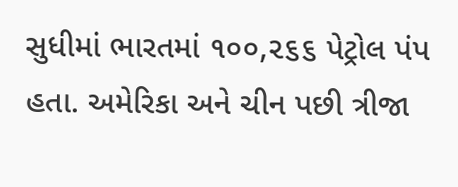સુધીમાં ભારતમાં ૧૦૦,૨૬૬ પેટ્રોલ પંપ હતા. અમેરિકા અને ચીન પછી ત્રીજા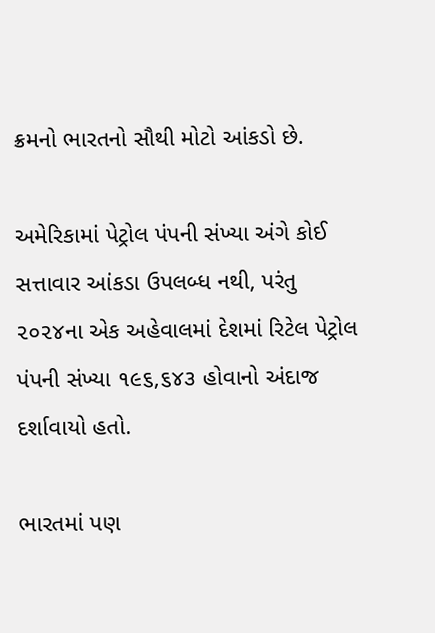ક્રમનો ભારતનો સૌથી મોટો આંકડો છે.

અમેરિકામાં પેટ્રોલ પંપની સંખ્યા અંગે કોઈ સત્તાવાર આંકડા ઉપલબ્ધ નથી, પરંતુ ૨૦૨૪ના એક અહેવાલમાં દેશમાં રિટેલ પેટ્રોલ પંપની સંખ્યા ૧૯૬,૬૪૩ હોવાનો અંદાજ દર્શાવાયો હતો.

ભારતમાં પણ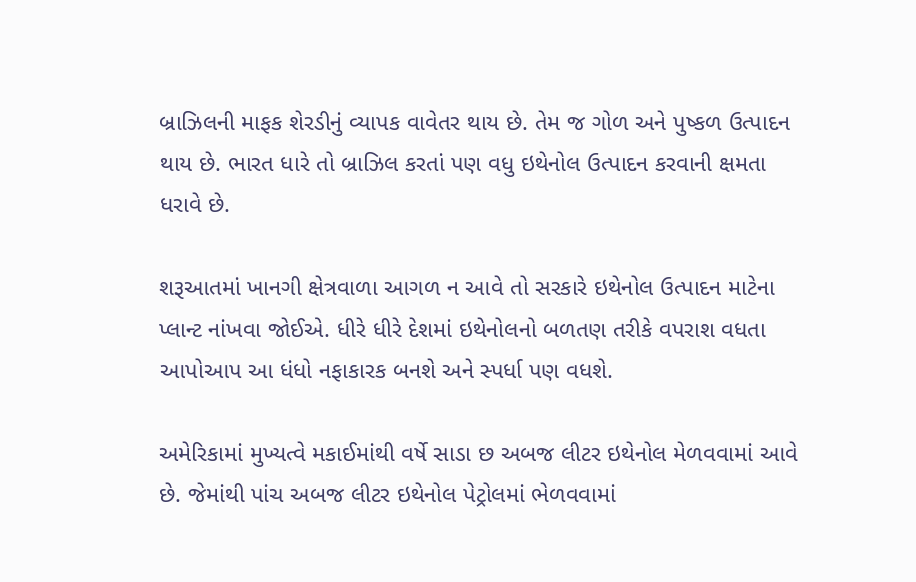બ્રાઝિલની માફક શેરડીનું વ્યાપક વાવેતર થાય છે. તેમ જ ગોળ અને પુષ્કળ ઉત્પાદન થાય છે. ભારત ધારે તો બ્રાઝિલ કરતાં પણ વધુ ઇથેનોલ ઉત્પાદન કરવાની ક્ષમતા ધરાવે છે.

શરૂઆતમાં ખાનગી ક્ષેત્રવાળા આગળ ન આવે તો સરકારે ઇથેનોલ ઉત્પાદન માટેના પ્લાન્ટ નાંખવા જોઈએ. ધીરે ધીરે દેશમાં ઇથેનોલનો બળતણ તરીકે વપરાશ વધતા આપોઆપ આ ધંધો નફાકારક બનશે અને સ્પર્ધા પણ વધશે.

અમેરિકામાં મુખ્યત્વે મકાઈમાંથી વર્ષે સાડા છ અબજ લીટર ઇથેનોલ મેળવવામાં આવે છે. જેમાંથી પાંચ અબજ લીટર ઇથેનોલ પેટ્રોલમાં ભેળવવામાં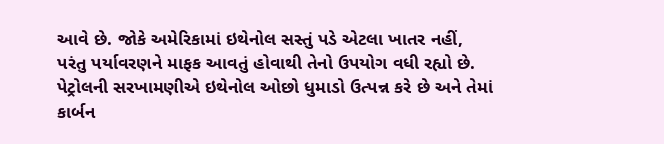આવે છે. જોકે અમેરિકામાં ઇથેનોલ સસ્તું પડે એટલા ખાતર નહીં, પરંતુ પર્યાવરણને માફક આવતું હોવાથી તેનો ઉપયોગ વધી રહ્યો છે. પેટ્રોલની સરખામણીએ ઇથેનોલ ઓછો ધુમાડો ઉત્પન્ન કરે છે અને તેમાં કાર્બન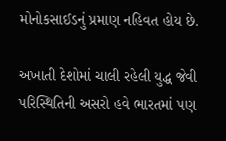મોનોકસાઈડનું પ્રમાણ નહિવત હોય છે.

અખાતી દેશોમાં ચાલી રહેલી યુદ્ધ જેવી પરિસ્થિતિની અસરો હવે ભારતમાં પણ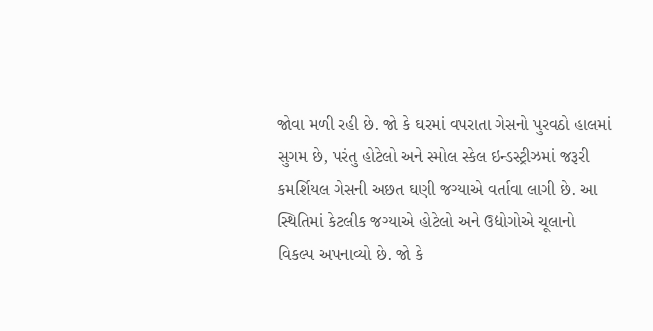જોવા મળી રહી છે. જો કે ઘરમાં વપરાતા ગેસનો પુરવઠો હાલમાં સુગમ છે, પરંતુ હોટેલો અને સ્મોલ સ્કેલ ઇન્ડસ્ટ્રીઝમાં જરૂરી કમર્શિયલ ગેસની અછત ઘણી જગ્યાએ વર્તાવા લાગી છે. આ સ્થિતિમાં કેટલીક જગ્યાએ હોટેલો અને ઉદ્યોગોએ ચૂલાનો વિકલ્પ અપનાવ્યો છે. જો કે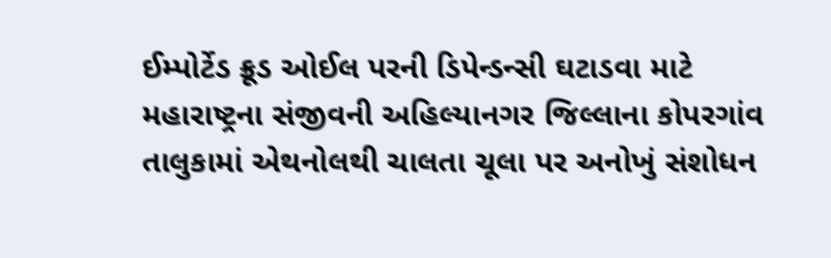ઈમ્પોર્ટેડ ક્રૂડ ઓઈલ પરની ડિપેન્ડન્સી ઘટાડવા માટે મહારાષ્ટ્રના સંજીવની અહિલ્યાનગર જિલ્લાના કોપરગાંવ તાલુકામાં એથનોલથી ચાલતા ચૂલા પર અનોખું સંશોધન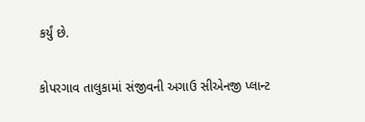કર્યું છે.

કોપરગાવ તાલુકામાં સંજીવની અગાઉ સીએનજી પ્લાન્ટ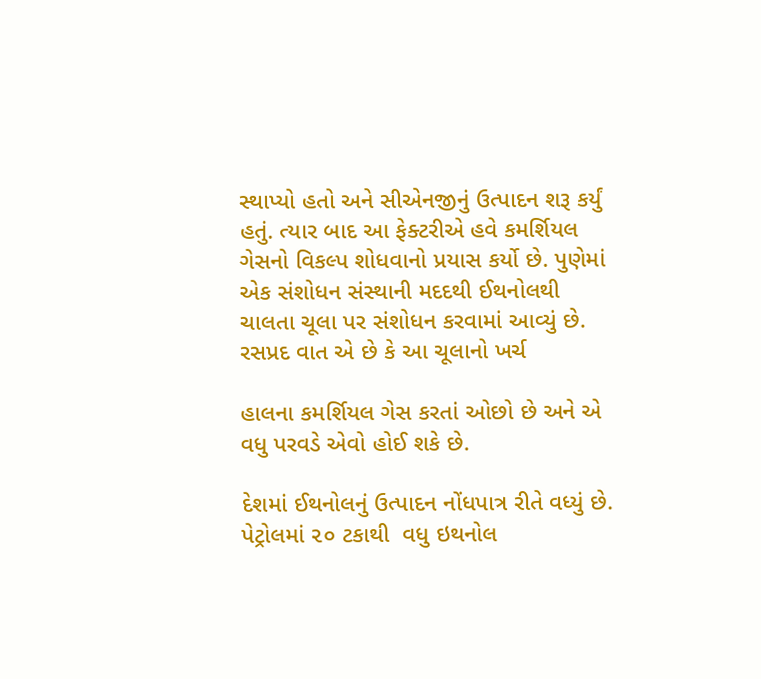સ્થાપ્યો હતો અને સીએનજીનું ઉત્પાદન શરૂ કર્યું હતું. ત્યાર બાદ આ ફેક્ટરીએ હવે કમર્શિયલ ગેસનો વિકલ્પ શોધવાનો પ્રયાસ કર્યો છે. પુણેમાં એક સંશોધન સંસ્થાની મદદથી ઈથનોલથી ચાલતા ચૂલા પર સંશોધન કરવામાં આવ્યું છે. રસપ્રદ વાત એ છે કે આ ચૂલાનો ખર્ચ

હાલના કમર્શિયલ ગેસ કરતાં ઓછો છે અને એ વધુ પરવડે એવો હોઈ શકે છે.

દેશમાં ઈથનોલનું ઉત્પાદન નોંધપાત્ર રીતે વધ્યું છે. પેટ્રોલમાં ૨૦ ટકાથી  વધુ ઇથનોલ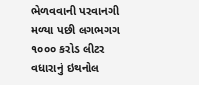ભેળવવાની પરવાનગી મળ્યા પછી લગભગગ ૧૦૦૦ કરોડ લીટર વધારાનું ઇથનોલ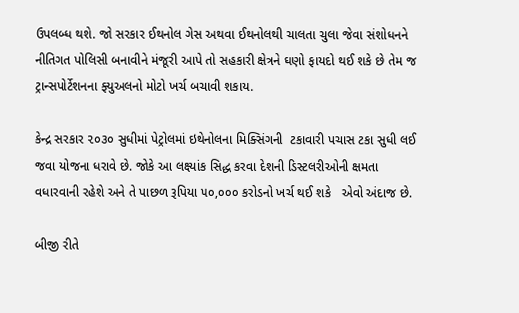ઉપલબ્ધ થશે. જો સરકાર ઈથનોલ ગેસ અથવા ઈથનોલથી ચાલતા ચુલા જેવા સંશોધનને નીતિગત પોલિસી બનાવીને મંજૂરી આપે તો સહકારી ક્ષેત્રને ઘણો ફાયદો થઈ શકે છે તેમ જ ટ્રાન્સપોર્ટેશનના ફ્યુઅલનો મોટો ખર્ચ બચાવી શકાય.

કેન્દ્ર સરકાર ૨૦૩૦ સુધીમાં પેટ્રોલમાં ઇથેનોલના મિક્સિંગની  ટકાવારી પચાસ ટકા સુધી લઈ જવા યોજના ધરાવે છે. જોકે આ લક્ષ્યાંક સિદ્ધ કરવા દેશની ડિસ્ટલરીઓની ક્ષમતા વધારવાની રહેશે અને તે પાછળ રૂપિયા ૫૦,૦૦૦ કરોડનો ખર્ચ થઈ શકે   એવો અંદાજ છે.

બીજી રીતે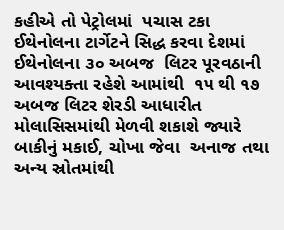કહીએ તો પેટ્રોલમાં  પચાસ ટકા ઈથેનોલના ટાર્ગેટને સિદ્ધ કરવા દેશમાં ઈથેનોલના ૩૦ અબજ  લિટર પૂરવઠાની  આવશ્યક્તા રહેશે આમાંથી  ૧૫ થી ૧૭ અબજ લિટર શેરડી આધારીત મોલાસિસમાંથી મેળવી શકાશે જ્યારે બાકીનું મકાઈ, ચોખા જેવા  અનાજ તથા અન્ય સ્રોતમાંથી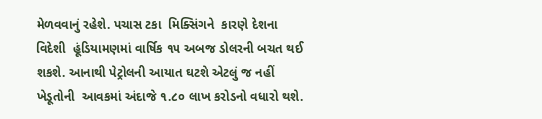મેળવવાનું રહેશે. પચાસ ટકા  મિક્સિંગને  કારણે દેશના વિદેશી  હૂંડિયામણમાં વાર્ષિક ૧૫ અબજ ડોલરની બચત થઈ શકશે. આનાથી પેટ્રોલની આયાત ઘટશે એટલું જ નહીં ખેડૂતોની  આવકમાં અંદાજે ૧.૮૦ લાખ કરોડનો વધારો થશે.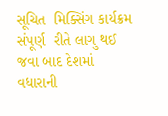સૂચિત  મિક્સિંગ કાર્યક્રમ સંપૂર્ણ  રીતે લાગુ થઈ જવા બાદ દેશમાં વધારાની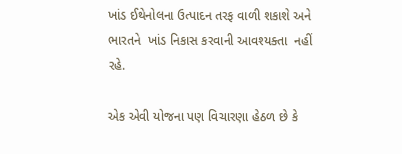ખાંડ ઈથેનોલના ઉત્પાદન તરફ વાળી શકાશે અને ભારતને  ખાંડ નિકાસ કરવાની આવશ્યક્તા  નહીં રહે.

એક એવી યોજના પણ વિચારણા હેઠળ છે કે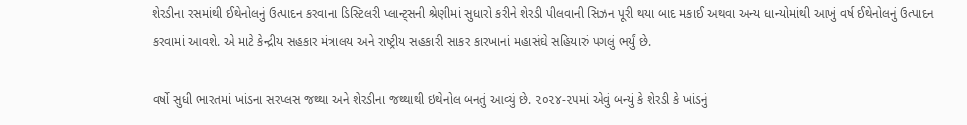શેરડીના રસમાંથી ઈથેનોલનું ઉત્પાદન કરવાના ડિસ્ટિલરી પ્લાન્ટ્સની શ્રેણીમાં સુધારો કરીને શેરડી પીલવાની સિઝન પૂરી થયા બાદ મકાઈ અથવા અન્ય ધાન્યોમાંથી આખું વર્ષ ઈથેનોલનું ઉત્પાદન કરવામાં આવશે. એ માટે કેન્દ્રીય સહકાર મંત્રાલય અને રાષ્ટ્રીય સહકારી સાકર કારખાનાં મહાસંઘે સહિયારું પગલું ભર્યું છે.

વર્ષો સુધી ભારતમાં ખાંડના સરપ્લસ જથ્થા અને શેરડીના જથ્થાથી ઇથેનોલ બનતું આવ્યું છે. ૨૦૨૪-૨૫માં એવું બન્યું કે શેરડી કે ખાંડનું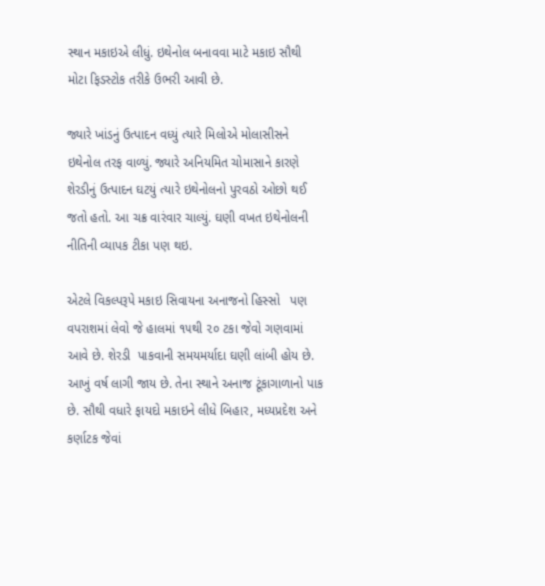સ્થાન મકાઇએ લીધું. ઇથેનોલ બનાવવા માટે મકાઇ સૌથી મોટા ફિડસ્ટોક તરીકે ઉભરી આવી છે.

જ્યારે ખાંડનું ઉત્પાદન વધ્યું ત્યારે મિલોએ મોલાસીસને ઇથેનોલ તરફ વાળ્યું. જ્યારે અનિયમિત ચોમાસાને કારણે શેરડીનું ઉત્પાદન ઘટયું ત્યારે ઇથેનોલનો પુરવઠો ઓછો થઈ જતો હતો. આ ચક્ર વારંવાર ચાલ્યું. ઘણી વખત ઇથેનોલની નીતિની વ્યાપક ટીકા પણ થઇ.

એટલે વિકલ્પરૂપે મકાઇ સિવાયના અનાજનો હિસ્સો   પણ વપરાશમાં લેવો જે હાલમાં ૧૫થી ૨૦ ટકા જેવો ગણવામાં આવે છે. શેરડી  પાકવાની સમયમર્યાદા ઘણી લાંબી હોય છે. આખું વર્ષ લાગી જાય છે. તેના સ્થાને અનાજ ટૂંકાગાળાનો પાક છે. સૌથી વધારે ફાયદો મકાઇને લીધે બિહાર, મધ્યપ્રદેશ અને કર્ણાટક જેવાં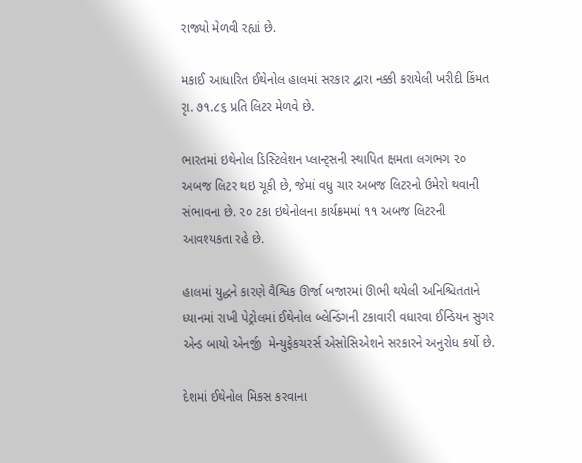રાજ્યો મેળવી રહ્યાં છે.

મકાઈ આધારિત ઈથેનોલ હાલમાં સરકાર દ્વારા નક્કી કરાયેલી ખરીદી કિંમત રૃા. ૭૧.૮૬ પ્રતિ લિટર મેળવે છે.

ભારતમાં ઇથેનોલ ડિસ્ટિલેશન પ્લાન્ટ્સની સ્થાપિત ક્ષમતા લગભગ ૨૦ અબજ લિટર થઇ ચૂકી છે, જેમાં વધુ ચાર અબજ લિટરનો ઉમેરો થવાની સંભાવના છે. ૨૦ ટકા ઇથેનોલના કાર્યક્રમમાં ૧૧ અબજ લિટરની આવશ્યકતા રહે છે.

હાલમાં યુદ્ધને કારણે વૈશ્વિક ઊર્જા બજારમાં ઊભી થયેલી અનિશ્ચિતતાને ધ્યાનમાં રાખી પેટ્રોલમાં ઈથેનોલ બ્લેન્ડિંગની ટકાવારી વધારવા ઈન્ડિયન સુગર એન્ડ બાયો એનર્જી  મેન્યુફેકચરર્સ એસોસિએશને સરકારને અનુરોધ કર્યો છે.

દેશમાં ઈથેનોલ મિકસ કરવાના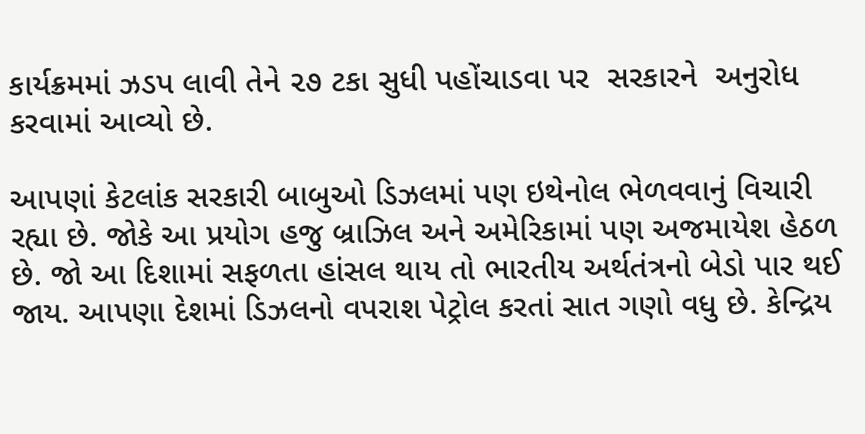કાર્યક્રમમાં ઝડપ લાવી તેને ૨૭ ટકા સુધી પહોંચાડવા પર  સરકારને  અનુરોધ કરવામાં આવ્યો છે.

આપણાં કેટલાંક સરકારી બાબુઓ ડિઝલમાં પણ ઇથેનોલ ભેળવવાનું વિચારી રહ્યા છે. જોકે આ પ્રયોગ હજુ બ્રાઝિલ અને અમેરિકામાં પણ અજમાયેશ હેઠળ છે. જો આ દિશામાં સફળતા હાંસલ થાય તો ભારતીય અર્થતંત્રનો બેડો પાર થઈ જાય. આપણા દેશમાં ડિઝલનો વપરાશ પેટ્રોલ કરતાં સાત ગણો વધુ છે. કેન્દ્રિય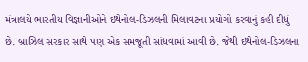મંત્રાલયે ભારતીય વિજ્ઞાનીઓને ઇથેનોલ-ડિઝલની મિલાવટના પ્રયોગો કરવાનું કહી દીધું છે. બ્રાઝિલ સરકાર સાથે પણ એક સમજૂતી સાંધવામાં આવી છે. જેથી ઇથેનોલ-ડિઝલના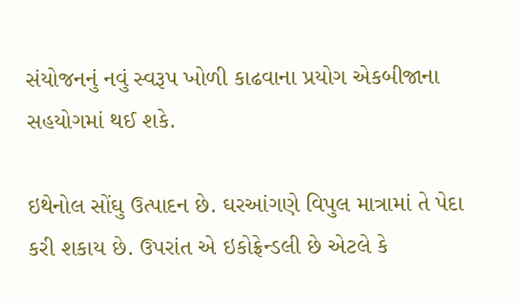સંયોજનનું નવું સ્વરૂપ ખોળી કાઢવાના પ્રયોગ એકબીજાના સહયોગમાં થઈ શકે.

ઇથેનોલ સોંઘુ ઉત્પાદન છે. ઘરઆંગણે વિપુલ માત્રામાં તે પેદા કરી શકાય છે. ઉપરાંત એ ઇકોફ્રેન્ડલી છે એટલે કે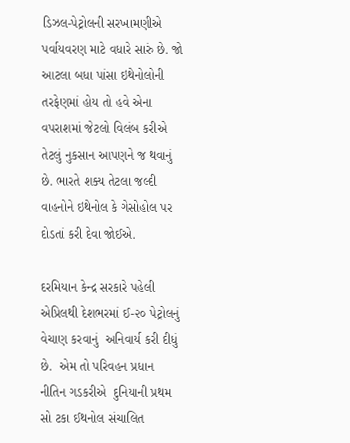ડિઝલ-પેટ્રોલની સરખામણીએ પર્વાયવરણ માટે વધારે સારું છે. જો આટલા બધા પાંસા ઇથેનોલોની તરફેણમાં હોય તો હવે એના વપરાશમાં જેટલો વિલંબ કરીએ તેટલું નુકસાન આપણને જ થવાનું છે. ભારતે શક્ય તેટલા જલ્દી વાહનોને ઇથેનોલ કે ગેસોહોલ પર દોડતાં કરી દેવા જોઈએ.

દરમિયાન કેન્દ્ર સરકારે પહેલી એપ્રિલથી દેશભરમાં ઈ-૨૦ પેટ્રોલનું  વેચાણ કરવાનું  અનિવાર્ય કરી દીધું છે.  એમ તો પરિવહન પ્રધાન નીતિન ગડકરીએ  દુનિયાની પ્રથમ સો ટકા ઈથનોલ સંચાલિત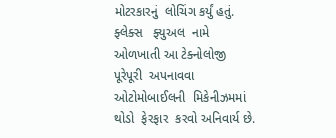મોટરકારનું  લોચિંગ કર્યું હતું.  ફ્લેક્સ   ફ્યુઅલ  નામે  ઓળખાતી આ ટેક્નોલોજી  પૂરેપૂરી  અપનાવવા ઓટોમોબાઈલની  મિકેનીઝમમાં  થોડો  ફેરફાર  કરવો અનિવાર્ય છે.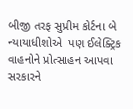બીજી તરફ સુપ્રીમ કોર્ટના બે ન્યાયાધીશોએ  પણ ઈલેક્ટ્રિક વાહનોને પ્રોત્સાહન આપવા સરકારને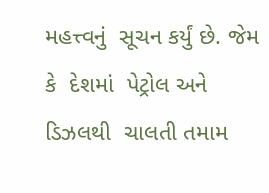મહત્ત્વનું  સૂચન કર્યું છે. જેમ કે  દેશમાં  પેટ્રોલ અને  ડિઝલથી  ચાલતી તમામ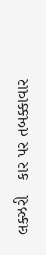લક્ઝરી   કાર પર તબક્કાવાર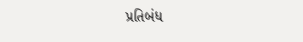પ્રતિબંધ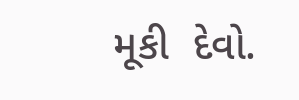મૂકી  દેવો.